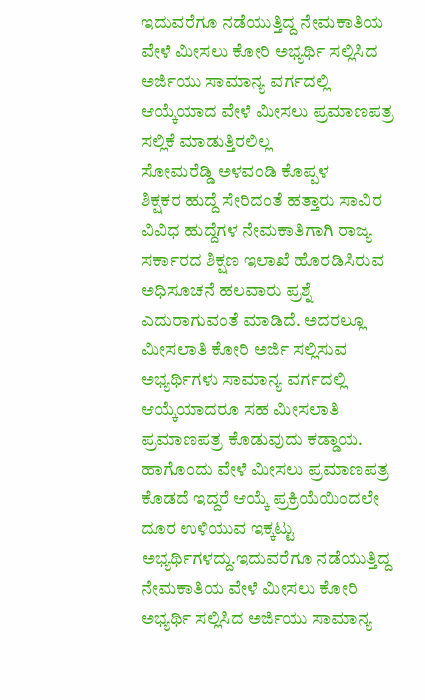ಇದುವರೆಗೂ ನಡೆಯುತ್ತಿದ್ದ ನೇಮಕಾತಿಯ ವೇಳೆ ಮೀಸಲು ಕೋರಿ ಅಭ್ಯರ್ಥಿ ಸಲ್ಲಿಸಿದ ಅರ್ಜಿಯು ಸಾಮಾನ್ಯ ವರ್ಗದಲ್ಲಿ ಆಯ್ಕೆಯಾದ ವೇಳೆ ಮೀಸಲು ಪ್ರಮಾಣಪತ್ರ ಸಲ್ಲಿಕೆ ಮಾಡುತ್ತಿರಲಿಲ್ಲ
ಸೋಮರೆಡ್ಡಿ ಅಳವಂಡಿ ಕೊಪ್ಪಳ
ಶಿಕ್ಷಕರ ಹುದ್ದೆ ಸೇರಿದಂತೆ ಹತ್ತಾರು ಸಾವಿರ ವಿವಿಧ ಹುದ್ದೆಗಳ ನೇಮಕಾತಿಗಾಗಿ ರಾಜ್ಯ ಸರ್ಕಾರದ ಶಿಕ್ಷಣ ಇಲಾಖೆ ಹೊರಡಿಸಿರುವ ಅಧಿಸೂಚನೆ ಹಲವಾರು ಪ್ರಶ್ನೆ ಎದುರಾಗುವಂತೆ ಮಾಡಿದೆ. ಅದರಲ್ಲೂ ಮೀಸಲಾತಿ ಕೋರಿ ಅರ್ಜಿ ಸಲ್ಲಿಸುವ ಅಭ್ಯರ್ಥಿಗಳು ಸಾಮಾನ್ಯ ವರ್ಗದಲ್ಲಿ ಆಯ್ಕೆಯಾದರೂ ಸಹ ಮೀಸಲಾತಿ ಪ್ರಮಾಣಪತ್ರ ಕೊಡುವುದು ಕಡ್ಡಾಯ. ಹಾಗೊಂದು ವೇಳೆ ಮೀಸಲು ಪ್ರಮಾಣಪತ್ರ ಕೊಡದೆ ಇದ್ದರೆ ಆಯ್ಕೆ ಪ್ರಕ್ರಿಯೆಯಿಂದಲೇ ದೂರ ಉಳಿಯುವ ಇಕ್ಕಟ್ಟು ಅಭ್ಯರ್ಥಿಗಳದ್ದು.ಇದುವರೆಗೂ ನಡೆಯುತ್ತಿದ್ದ ನೇಮಕಾತಿಯ ವೇಳೆ ಮೀಸಲು ಕೋರಿ ಅಭ್ಯರ್ಥಿ ಸಲ್ಲಿಸಿದ ಅರ್ಜಿಯು ಸಾಮಾನ್ಯ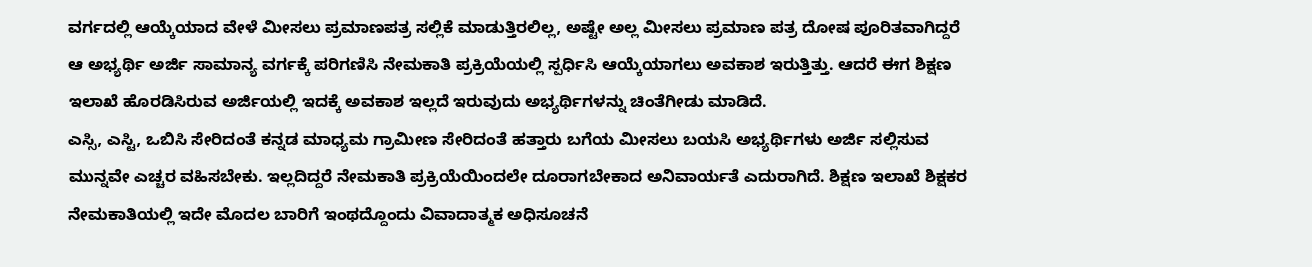ವರ್ಗದಲ್ಲಿ ಆಯ್ಕೆಯಾದ ವೇಳೆ ಮೀಸಲು ಪ್ರಮಾಣಪತ್ರ ಸಲ್ಲಿಕೆ ಮಾಡುತ್ತಿರಲಿಲ್ಲ, ಅಷ್ಟೇ ಅಲ್ಲ ಮೀಸಲು ಪ್ರಮಾಣ ಪತ್ರ ದೋಷ ಪೂರಿತವಾಗಿದ್ದರೆ ಆ ಅಭ್ಯರ್ಥಿ ಅರ್ಜಿ ಸಾಮಾನ್ಯ ವರ್ಗಕ್ಕೆ ಪರಿಗಣಿಸಿ ನೇಮಕಾತಿ ಪ್ರಕ್ರಿಯೆಯಲ್ಲಿ ಸ್ಪರ್ಧಿಸಿ ಆಯ್ಕೆಯಾಗಲು ಅವಕಾಶ ಇರುತ್ತಿತ್ತು. ಆದರೆ ಈಗ ಶಿಕ್ಷಣ ಇಲಾಖೆ ಹೊರಡಿಸಿರುವ ಅರ್ಜಿಯಲ್ಲಿ ಇದಕ್ಕೆ ಅವಕಾಶ ಇಲ್ಲದೆ ಇರುವುದು ಅಭ್ಯರ್ಥಿಗಳನ್ನು ಚಿಂತೆಗೀಡು ಮಾಡಿದೆ.
ಎಸ್ಸಿ, ಎಸ್ಟಿ, ಒಬಿಸಿ ಸೇರಿದಂತೆ ಕನ್ನಡ ಮಾಧ್ಯಮ ಗ್ರಾಮೀಣ ಸೇರಿದಂತೆ ಹತ್ತಾರು ಬಗೆಯ ಮೀಸಲು ಬಯಸಿ ಅಭ್ಯರ್ಥಿಗಳು ಅರ್ಜಿ ಸಲ್ಲಿಸುವ ಮುನ್ನವೇ ಎಚ್ಚರ ವಹಿಸಬೇಕು. ಇಲ್ಲದಿದ್ದರೆ ನೇಮಕಾತಿ ಪ್ರಕ್ರಿಯೆಯಿಂದಲೇ ದೂರಾಗಬೇಕಾದ ಅನಿವಾರ್ಯತೆ ಎದುರಾಗಿದೆ. ಶಿಕ್ಷಣ ಇಲಾಖೆ ಶಿಕ್ಷಕರ ನೇಮಕಾತಿಯಲ್ಲಿ ಇದೇ ಮೊದಲ ಬಾರಿಗೆ ಇಂಥದ್ದೊಂದು ವಿವಾದಾತ್ಮಕ ಅಧಿಸೂಚನೆ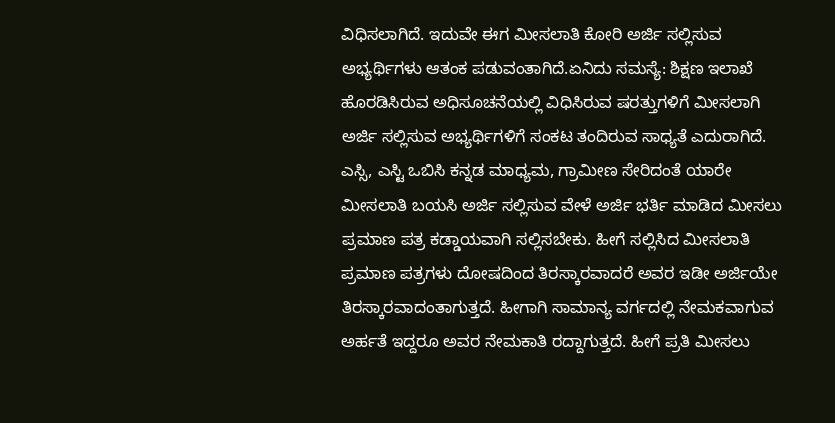ವಿಧಿಸಲಾಗಿದೆ. ಇದುವೇ ಈಗ ಮೀಸಲಾತಿ ಕೋರಿ ಅರ್ಜಿ ಸಲ್ಲಿಸುವ ಅಭ್ಯರ್ಥಿಗಳು ಆತಂಕ ಪಡುವಂತಾಗಿದೆ.ಏನಿದು ಸಮಸ್ಯೆ: ಶಿಕ್ಷಣ ಇಲಾಖೆ ಹೊರಡಿಸಿರುವ ಅಧಿಸೂಚನೆಯಲ್ಲಿ ವಿಧಿಸಿರುವ ಷರತ್ತುಗಳಿಗೆ ಮೀಸಲಾಗಿ ಅರ್ಜಿ ಸಲ್ಲಿಸುವ ಅಭ್ಯರ್ಥಿಗಳಿಗೆ ಸಂಕಟ ತಂದಿರುವ ಸಾಧ್ಯತೆ ಎದುರಾಗಿದೆ. ಎಸ್ಸಿ, ಎಸ್ಟಿ ಒಬಿಸಿ ಕನ್ನಡ ಮಾಧ್ಯಮ, ಗ್ರಾಮೀಣ ಸೇರಿದಂತೆ ಯಾರೇ ಮೀಸಲಾತಿ ಬಯಸಿ ಅರ್ಜಿ ಸಲ್ಲಿಸುವ ವೇಳೆ ಅರ್ಜಿ ಭರ್ತಿ ಮಾಡಿದ ಮೀಸಲು ಪ್ರಮಾಣ ಪತ್ರ ಕಡ್ಡಾಯವಾಗಿ ಸಲ್ಲಿಸಬೇಕು. ಹೀಗೆ ಸಲ್ಲಿಸಿದ ಮೀಸಲಾತಿ ಪ್ರಮಾಣ ಪತ್ರಗಳು ದೋಷದಿಂದ ತಿರಸ್ಕಾರವಾದರೆ ಅವರ ಇಡೀ ಅರ್ಜಿಯೇ ತಿರಸ್ಕಾರವಾದಂತಾಗುತ್ತದೆ. ಹೀಗಾಗಿ ಸಾಮಾನ್ಯ ವರ್ಗದಲ್ಲಿ ನೇಮಕವಾಗುವ ಅರ್ಹತೆ ಇದ್ದರೂ ಅವರ ನೇಮಕಾತಿ ರದ್ದಾಗುತ್ತದೆ. ಹೀಗೆ ಪ್ರತಿ ಮೀಸಲು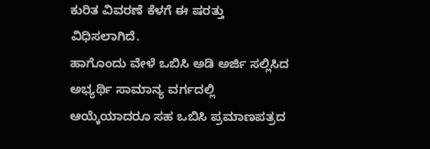ಕುರಿತ ವಿವರಣೆ ಕೆಳಗೆ ಈ ಷರತ್ತು ವಿಧಿಸಲಾಗಿದೆ.
ಹಾಗೊಂದು ವೇಳೆ ಒಬಿಸಿ ಅಡಿ ಅರ್ಜಿ ಸಲ್ಲಿಸಿದ ಅಭ್ಯರ್ಥಿ ಸಾಮಾನ್ಯ ವರ್ಗದಲ್ಲಿ ಆಯ್ಕೆಯಾದರೂ ಸಹ ಒಬಿಸಿ ಪ್ರಮಾಣಪತ್ರದ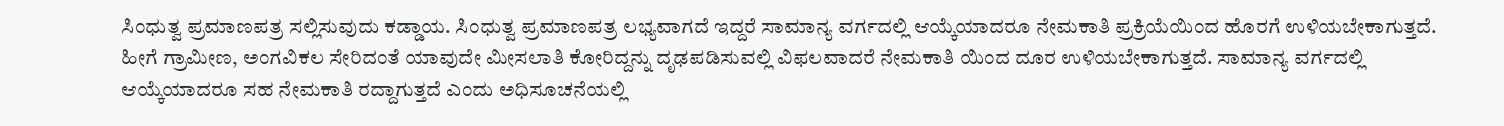ಸಿಂಧುತ್ವ ಪ್ರಮಾಣಪತ್ರ ಸಲ್ಲಿಸುವುದು ಕಡ್ಡಾಯ. ಸಿಂಧುತ್ವ ಪ್ರಮಾಣಪತ್ರ ಲಭ್ಯವಾಗದೆ ಇದ್ದರೆ ಸಾಮಾನ್ಯ ವರ್ಗದಲ್ಲಿ ಆಯ್ಕೆಯಾದರೂ ನೇಮಕಾತಿ ಪ್ರಕ್ರಿಯೆಯಿಂದ ಹೊರಗೆ ಉಳಿಯಬೇಕಾಗುತ್ತದೆ. ಹೀಗೆ ಗ್ರಾಮೀಣ, ಅಂಗವಿಕಲ ಸೇರಿದಂತೆ ಯಾವುದೇ ಮೀಸಲಾತಿ ಕೋರಿದ್ದನ್ನು ದೃಢಪಡಿಸುವಲ್ಲಿ ವಿಫಲವಾದರೆ ನೇಮಕಾತಿ ಯಿಂದ ದೂರ ಉಳಿಯಬೇಕಾಗುತ್ತದೆ. ಸಾಮಾನ್ಯ ವರ್ಗದಲ್ಲಿ ಆಯ್ಕೆಯಾದರೂ ಸಹ ನೇಮಕಾತಿ ರದ್ದಾಗುತ್ತದೆ ಎಂದು ಅಧಿಸೂಚನೆಯಲ್ಲಿ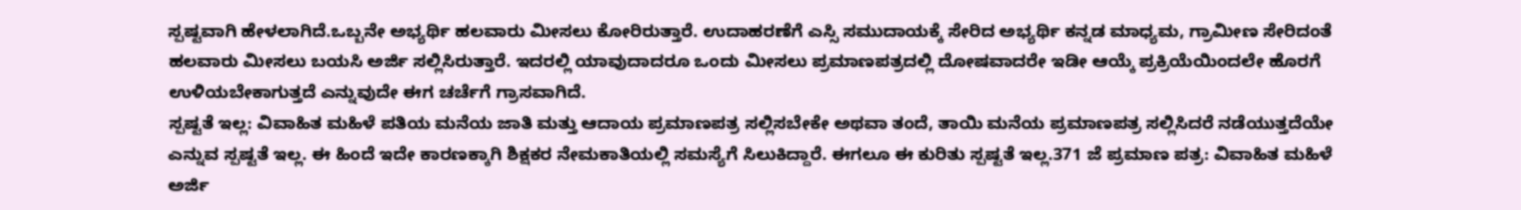ಸ್ಪಷ್ಟವಾಗಿ ಹೇಳಲಾಗಿದೆ.ಒಬ್ಬನೇ ಅಭ್ಯರ್ಥಿ ಹಲವಾರು ಮೀಸಲು ಕೋರಿರುತ್ತಾರೆ. ಉದಾಹರಣೆಗೆ ಎಸ್ಸಿ ಸಮುದಾಯಕ್ಕೆ ಸೇರಿದ ಅಭ್ಯರ್ಥಿ ಕನ್ನಡ ಮಾಧ್ಯಮ, ಗ್ರಾಮೀಣ ಸೇರಿದಂತೆ ಹಲವಾರು ಮೀಸಲು ಬಯಸಿ ಅರ್ಜಿ ಸಲ್ಲಿಸಿರುತ್ತಾರೆ. ಇದರಲ್ಲಿ ಯಾವುದಾದರೂ ಒಂದು ಮೀಸಲು ಪ್ರಮಾಣಪತ್ರದಲ್ಲಿ ದೋಷವಾದರೇ ಇಡೀ ಆಯ್ಕೆ ಪ್ರಕ್ರಿಯೆಯಿಂದಲೇ ಹೊರಗೆ ಉಳಿಯಬೇಕಾಗುತ್ತದೆ ಎನ್ನುವುದೇ ಈಗ ಚರ್ಚೆಗೆ ಗ್ರಾಸವಾಗಿದೆ.
ಸ್ಪಷ್ಟತೆ ಇಲ್ಲ: ವಿವಾಹಿತ ಮಹಿಳೆ ಪತಿಯ ಮನೆಯ ಜಾತಿ ಮತ್ತು ಆದಾಯ ಪ್ರಮಾಣಪತ್ರ ಸಲ್ಲಿಸಬೇಕೇ ಅಥವಾ ತಂದೆ, ತಾಯಿ ಮನೆಯ ಪ್ರಮಾಣಪತ್ರ ಸಲ್ಲಿಸಿದರೆ ನಡೆಯುತ್ತದೆಯೇ ಎನ್ನುವ ಸ್ಪಷ್ಟತೆ ಇಲ್ಲ. ಈ ಹಿಂದೆ ಇದೇ ಕಾರಣಕ್ಕಾಗಿ ಶಿಕ್ಷಕರ ನೇಮಕಾತಿಯಲ್ಲಿ ಸಮಸ್ಯೆಗೆ ಸಿಲುಕಿದ್ದಾರೆ. ಈಗಲೂ ಈ ಕುರಿತು ಸ್ಪಷ್ಟತೆ ಇಲ್ಲ.371 ಜೆ ಪ್ರಮಾಣ ಪತ್ರ: ವಿವಾಹಿತ ಮಹಿಳೆ ಅರ್ಜಿ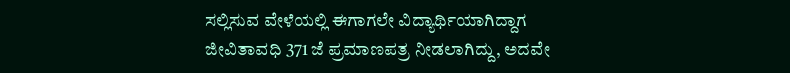ಸಲ್ಲಿಸುವ ವೇಳೆಯಲ್ಲಿ ಈಗಾಗಲೇ ವಿದ್ಯಾರ್ಥಿಯಾಗಿದ್ದಾಗ ಜೀವಿತಾವಧಿ 371 ಜೆ ಪ್ರಮಾಣಪತ್ರ ನೀಡಲಾಗಿದ್ದು, ಅದವೇ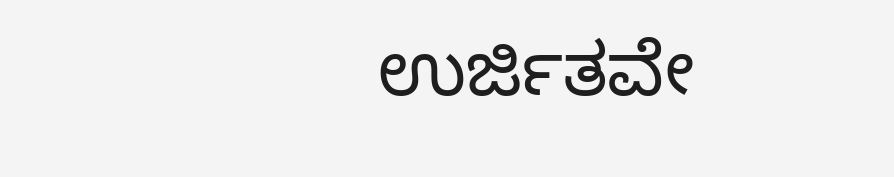ಉರ್ಜಿತವೇ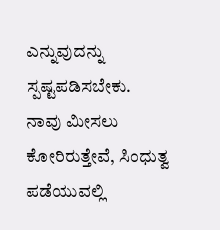ಎನ್ನುವುದನ್ನು ಸ್ಪಷ್ಟಪಡಿಸಬೇಕು.
ನಾವು ಮೀಸಲು ಕೋರಿರುತ್ತೇವೆ, ಸಿಂಧುತ್ವ ಪಡೆಯುವಲ್ಲಿ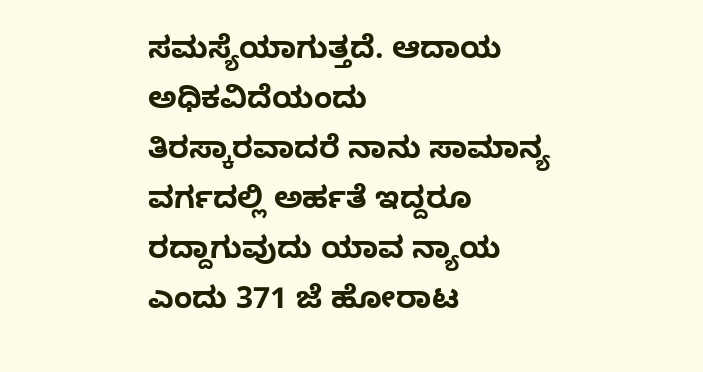ಸಮಸ್ಯೆಯಾಗುತ್ತದೆ. ಆದಾಯ ಅಧಿಕವಿದೆಯಂದು ತಿರಸ್ಕಾರವಾದರೆ ನಾನು ಸಾಮಾನ್ಯ ವರ್ಗದಲ್ಲಿ ಅರ್ಹತೆ ಇದ್ದರೂ ರದ್ದಾಗುವುದು ಯಾವ ನ್ಯಾಯ ಎಂದು 371 ಜೆ ಹೋರಾಟ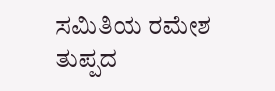ಸಮಿತಿಯ ರಮೇಶ ತುಪ್ಪದ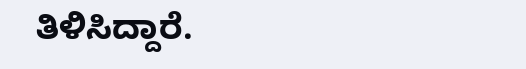ತಿಳಿಸಿದ್ದಾರೆ.